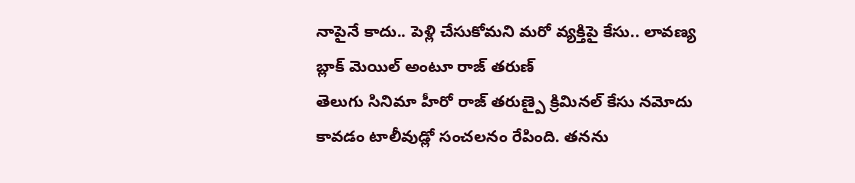నాపైనే కాదు.. పెళ్లి చేసుకోమని మరో వ్యక్తిపై కేసు.. లావణ్య బ్లాక్ మెయిల్ అంటూ రాజ్ తరుణ్
తెలుగు సినిమా హీరో రాజ్ తరుణ్పై క్రిమినల్ కేసు నమోదు కావడం టాలీవుడ్లో సంచలనం రేపింది. తనను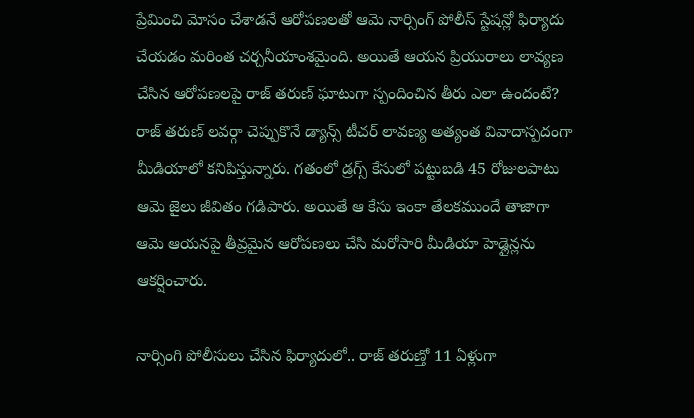ప్రేమించి మోసం చేశాడనే ఆరోపణలతో ఆమె నార్సింగ్ పోలీస్ స్టేషన్లో ఫిర్యాదు చేయడం మరింత చర్చనీయాంశమైంది. అయితే ఆయన ప్రియురాలు లావ్యణ చేసిన ఆరోపణలపై రాజ్ తరుణ్ ఘాటుగా స్పందించిన తీరు ఎలా ఉందంటే?
రాజ్ తరుణ్ లవర్గా చెప్పుకొనే డ్యాన్స్ టీచర్ లావణ్య అత్యంత వివాదాస్పదంగా మీడియాలో కనిపిస్తున్నారు. గతంలో డ్రగ్స్ కేసులో పట్టుబడి 45 రోజులపాటు ఆమె జైలు జీవితం గడిపారు. అయితే ఆ కేసు ఇంకా తేలకముందే తాజాగా ఆమె ఆయనపై తీవ్రమైన ఆరోపణలు చేసి మరోసారి మీడియా హెడ్లైన్లను ఆకర్షించారు.

నార్సింగి పోలీసులు చేసిన ఫిర్యాదులో.. రాజ్ తరుణ్తో 11 ఏళ్లుగా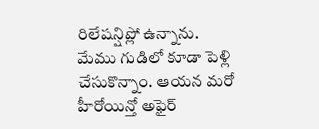రిలేషన్షిప్లో ఉన్నాను. మేము గుడిలో కూడా పెళ్లి చేసుకొన్నాం. ఆయన మరో హీరోయిన్తో అఫైర్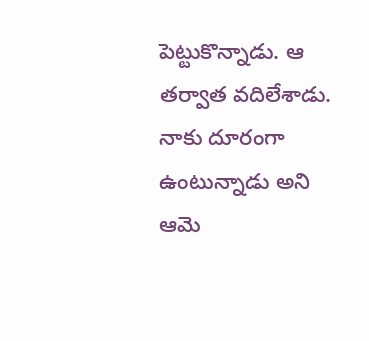పెట్టుకొన్నాడు. ఆ తర్వాత వదిలేశాడు. నాకు దూరంగా ఉంటున్నాడు అని ఆమె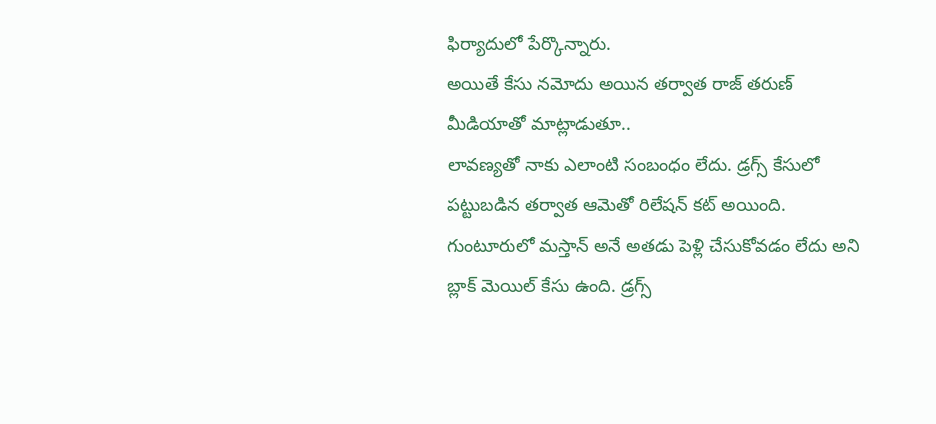ఫిర్యాదులో పేర్కొన్నారు.
అయితే కేసు నమోదు అయిన తర్వాత రాజ్ తరుణ్ మీడియాతో మాట్లాడుతూ..
లావణ్యతో నాకు ఎలాంటి సంబంధం లేదు. డ్రగ్స్ కేసులో పట్టుబడిన తర్వాత ఆమెతో రిలేషన్ కట్ అయింది. గుంటూరులో మస్తాన్ అనే అతడు పెళ్లి చేసుకోవడం లేదు అని బ్లాక్ మెయిల్ కేసు ఉంది. డ్రగ్స్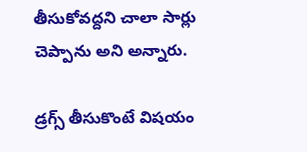తీసుకోవద్దని చాలా సార్లు చెప్పాను అని అన్నారు.

డ్రగ్స్ తీసుకొంటే విషయం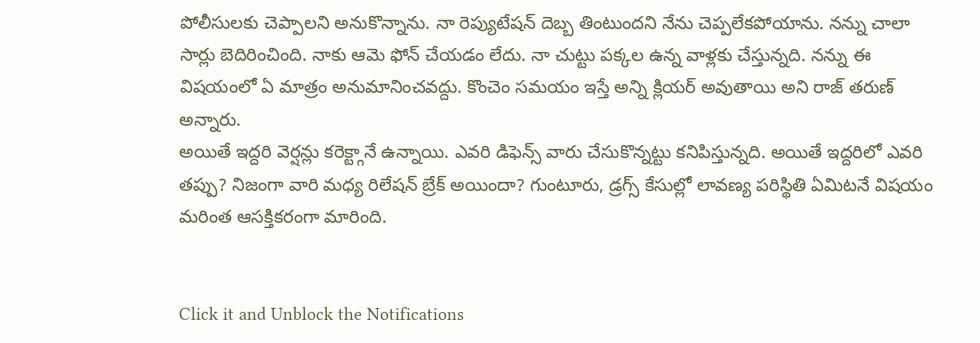పోలీసులకు చెప్పాలని అనుకొన్నాను. నా రెప్యుటేషన్ దెబ్బ తింటుందని నేను చెప్పలేకపోయాను. నన్ను చాలా సార్లు బెదిరించింది. నాకు ఆమె ఫోన్ చేయడం లేదు. నా చుట్టు పక్కల ఉన్న వాళ్లకు చేస్తున్నది. నన్ను ఈ విషయంలో ఏ మాత్రం అనుమానించవద్దు. కొంచెం సమయం ఇస్తే అన్ని క్లియర్ అవుతాయి అని రాజ్ తరుణ్ అన్నారు.
అయితే ఇద్దరి వెర్షన్లు కరెక్ట్గానే ఉన్నాయి. ఎవరి డిఫెన్స్ వారు చేసుకొన్నట్టు కనిపిస్తున్నది. అయితే ఇద్దరిలో ఎవరి తప్పు? నిజంగా వారి మధ్య రిలేషన్ బ్రేక్ అయిందా? గుంటూరు, డ్రగ్స్ కేసుల్లో లావణ్య పరిస్థితి ఏమిటనే విషయం మరింత ఆసక్తికరంగా మారింది.


Click it and Unblock the Notifications